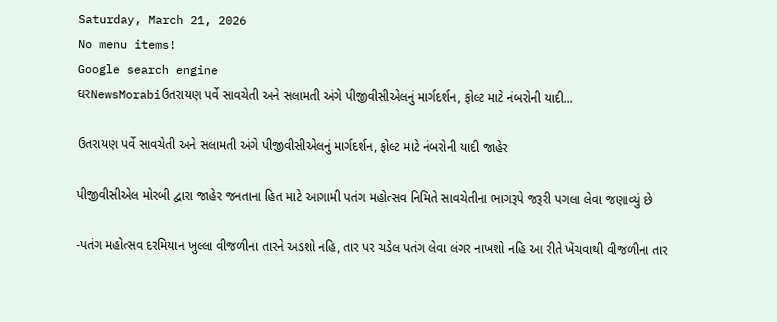Saturday, March 21, 2026
No menu items!
Google search engine
ઘરNewsMorabiઉતરાયણ પર્વે સાવચેતી અને સલામતી અંગે પીજીવીસીએલનું માર્ગદર્શન, ફોલ્ટ માટે નંબરોની યાદી...

ઉતરાયણ પર્વે સાવચેતી અને સલામતી અંગે પીજીવીસીએલનું માર્ગદર્શન, ફોલ્ટ માટે નંબરોની યાદી જાહેર

પીજીવીસીએલ મોરબી દ્વારા જાહેર જનતાના હિત માટે આગામી પતંગ મહોત્સવ નિમિતે સાવચેતીના ભાગરૂપે જરૂરી પગલા લેવા જણાવ્યું છે

-પતંગ મહોત્સવ દરમિયાન ખુલ્લા વીજળીના તારને અડશો નહિ, તાર પર ચડેલ પતંગ લેવા લંગર નાખશો નહિ આ રીતે ખેંચવાથી વીજળીના તાર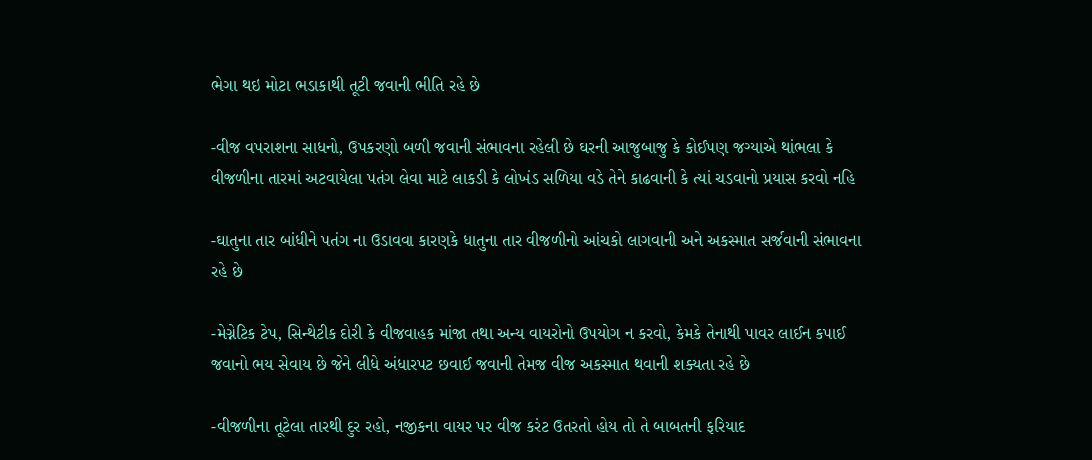ભેગા થઇ મોટા ભડાકાથી તૂટી જવાની ભીતિ રહે છે

-વીજ વપરાશના સાધનો, ઉપકરણો બળી જવાની સંભાવના રહેલી છે ઘરની આજુબાજુ કે કોઈપણ જગ્યાએ થાંભલા કે વીજળીના તારમાં અટવાયેલા પતંગ લેવા માટે લાકડી કે લોખંડ સળિયા વડે તેને કાઢવાની કે ત્યાં ચડવાનો પ્રયાસ કરવો નહિ

-ઘાતુના તાર બાંધીને પતંગ ના ઉડાવવા કારણકે ધાતુના તાર વીજળીનો આંચકો લાગવાની અને અકસ્માત સર્જવાની સંભાવના રહે છે

-મેગ્નેટિક ટેપ, સિન્થેટીક દોરી કે વીજવાહક માંજા તથા અન્ય વાયરોનો ઉપયોગ ન કરવો, કેમકે તેનાથી પાવર લાઈન કપાઈ જવાનો ભય સેવાય છે જેને લીધે અંધારપટ છવાઈ જવાની તેમજ વીજ અકસ્માત થવાની શક્યતા રહે છે

-વીજળીના તૂટેલા તારથી દુર રહો, નજીકના વાયર પર વીજ કરંટ ઉતરતો હોય તો તે બાબતની ફરિયાદ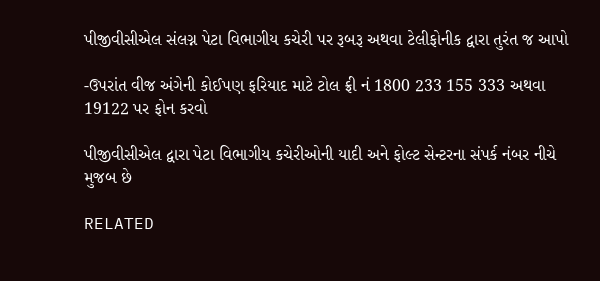પીજીવીસીએલ સંલગ્ન પેટા વિભાગીય કચેરી પર રૂબરૂ અથવા ટેલીફોનીક દ્વારા તુરંત જ આપો

-ઉપરાંત વીજ અંગેની કોઈપણ ફરિયાદ માટે ટોલ ફ્રી નં 1800 233 155 333 અથવા 19122 પર ફોન કરવો

પીજીવીસીએલ દ્વારા પેટા વિભાગીય કચેરીઓની યાદી અને ફોલ્ટ સેન્ટરના સંપર્ક નંબર નીચે મુજબ છે

RELATED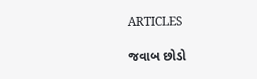ARTICLES

જવાબ છોડો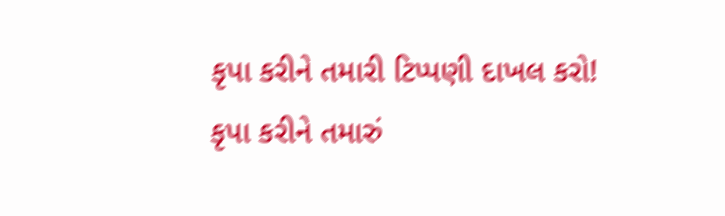કૃપા કરીને તમારી ટિપ્પણી દાખલ કરો!
કૃપા કરીને તમારું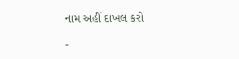નામ અહીં દાખલ કરો

-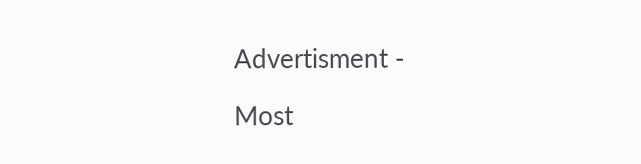Advertisment -

Most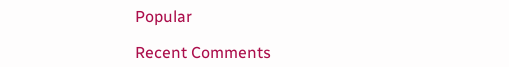Popular

Recent Comments